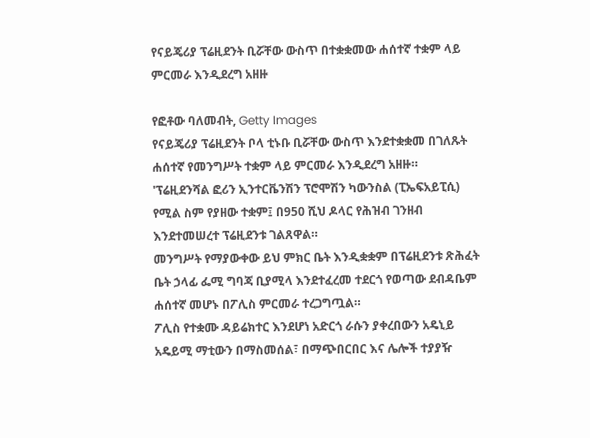የናይጄሪያ ፕሬዚደንት ቢሯቸው ውስጥ በተቋቋመው ሐሰተኛ ተቋም ላይ ምርመራ እንዲደረግ አዘዙ

የፎቶው ባለመብት, Getty Images
የናይጄሪያ ፕሬዚደንት ቦላ ቲኑቡ ቢሯቸው ውስጥ እንደተቋቋመ በገለጹት ሐሰተኛ የመንግሥት ተቋም ላይ ምርመራ እንዲደረግ አዘዙ።
'ፕሬዚደንሻል ፎሪን ኢንተርቬንሽን ፕሮሞሽን ካውንስል (ፒኤፍአይፒሲ) የሚል ስም የያዘው ተቋም፤ በ950 ሺህ ዶላር የሕዝብ ገንዘብ እንደተመሠረተ ፕሬዚደንቱ ገልጸዋል።
መንግሥት የማያውቀው ይህ ምክር ቤት እንዲቋቋም በፕሬዚደንቱ ጽሕፈት ቤት ኃላፊ ፌሚ ግባጃ ቢያሚላ እንደተፈረመ ተደርጎ የወጣው ደብዳቤም ሐሰተኛ መሆኑ በፖሊስ ምርመራ ተረጋግጧል።
ፖሊስ የተቋሙ ዳይሬክተር እንደሆነ አድርጎ ራሱን ያቀረበውን አዴኒይ አዴይሚ ማቲውን በማስመሰል፣ በማጭበርበር እና ሌሎች ተያያዥ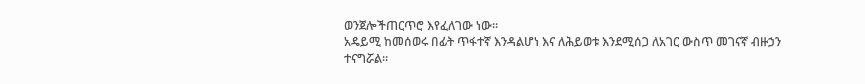ወንጀሎችጠርጥሮ እየፈለገው ነው።
አዴይሚ ከመሰወሩ በፊት ጥፋተኛ እንዳልሆነ እና ለሕይወቱ እንደሚሰጋ ለአገር ውስጥ መገናኛ ብዙኃን ተናግሯል።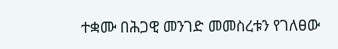ተቋሙ በሕጋዊ መንገድ መመስረቱን የገለፀው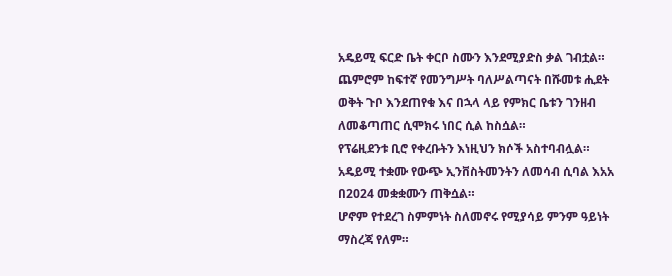አዴይሚ ፍርድ ቤት ቀርቦ ስሙን እንደሚያድስ ቃል ገብቷል።
ጨምሮም ከፍተኛ የመንግሥት ባለሥልጣናት በሹመቱ ሒደት ወቅት ጉቦ እንደጠየቁ እና በኋላ ላይ የምክር ቤቱን ገንዘብ ለመቆጣጠር ሲሞክሩ ነበር ሲል ከስሷል።
የፕሬዚደንቱ ቢሮ የቀረቡትን እነዚህን ክሶች አስተባብሏል።
አዴይሚ ተቋሙ የውጭ ኢንቨስትመንትን ለመሳብ ሲባል እአአ በ2024 መቋቋሙን ጠቅሷል።
ሆኖም የተደረገ ስምምነት ስለመኖሩ የሚያሳይ ምንም ዓይነት ማስረጃ የለም።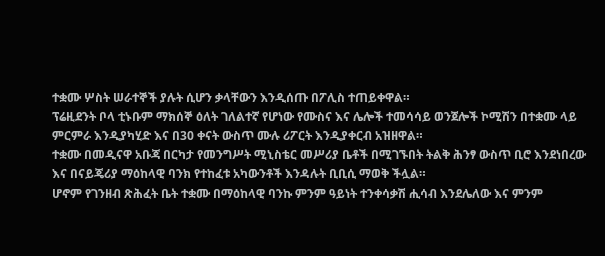ተቋሙ ሦስት ሠራተኞች ያሉት ሲሆን ቃላቸውን እንዲሰጡ በፖሊስ ተጠይቀዋል።
ፕሬዚደንት ቦላ ቲኑቡም ማክሰኞ ዕለት ገለልተኛ የሆነው የሙስና እና ሌሎች ተመሳሳይ ወንጀሎች ኮሚሽን በተቋሙ ላይ ምርምራ እንዲያካሂድ እና በ30 ቀናት ውስጥ ሙሉ ሪፖርት እንዲያቀርብ አዝዘዋል።
ተቋሙ በመዲናዋ አቡጃ በርካታ የመንግሥት ሚኒስቴር መሥሪያ ቤቶች በሚገኙበት ትልቅ ሕንፃ ውስጥ ቢሮ እንደነበረው እና በናይጄሪያ ማዕከላዊ ባንክ የተከፈቱ አካውንቶች እንዳሉት ቢቢሲ ማወቅ ችሏል።
ሆኖም የገንዘብ ጽሕፈት ቤት ተቋሙ በማዕከላዊ ባንኩ ምንም ዓይነት ተንቀሳቃሽ ሒሳብ እንደሌለው እና ምንም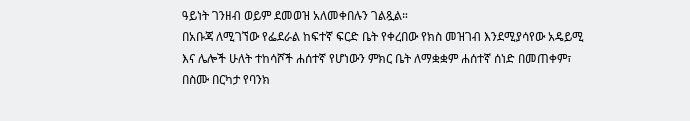ዓይነት ገንዘብ ወይም ደመወዝ አለመቀበሉን ገልጿል።
በአቡጃ ለሚገኘው የፌደራል ከፍተኛ ፍርድ ቤት የቀረበው የክስ መዝገብ እንደሚያሳየው አዴይሚ እና ሌሎች ሁለት ተከሳሾች ሐሰተኛ የሆነውን ምክር ቤት ለማቋቋም ሐሰተኛ ሰነድ በመጠቀም፣ በስሙ በርካታ የባንክ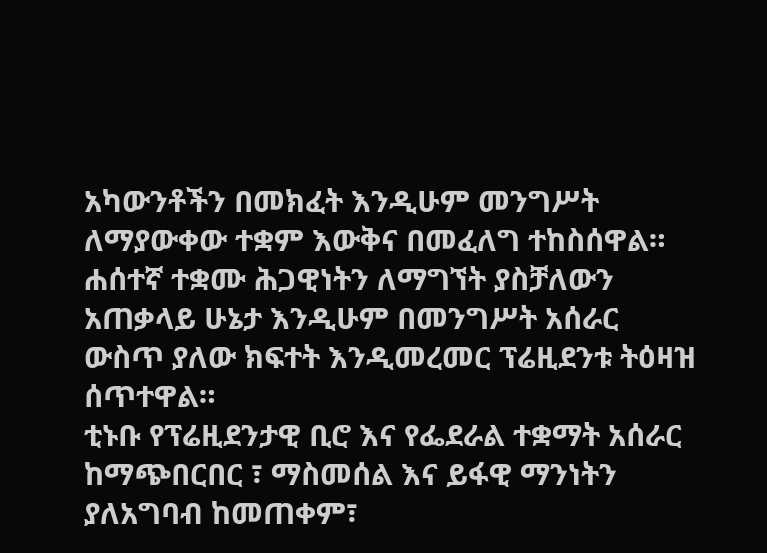አካውንቶችን በመክፈት እንዲሁም መንግሥት ለማያውቀው ተቋም እውቅና በመፈለግ ተከስሰዋል።
ሐሰተኛ ተቋሙ ሕጋዊነትን ለማግኘት ያስቻለውን አጠቃላይ ሁኔታ እንዲሁም በመንግሥት አሰራር ውስጥ ያለው ክፍተት እንዲመረመር ፕሬዚደንቱ ትዕዛዝ ሰጥተዋል።
ቲኑቡ የፕሬዚደንታዊ ቢሮ እና የፌደራል ተቋማት አሰራር ከማጭበርበር ፣ ማስመሰል እና ይፋዊ ማንነትን ያለአግባብ ከመጠቀም፣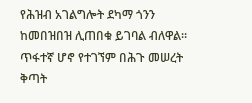የሕዝብ አገልግሎት ደካማ ጎንን ከመበዝበዝ ሊጠበቁ ይገባል ብለዋል።
ጥፋተኛ ሆኖ የተገኘም በሕጉ መሠረት ቅጣት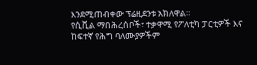እንደሚጠብቀው ፕሬዚደንቱ አክለዋል።
የሲቪል ማበሕረሰቦች፣ ተቃዋሚ የፖለቲካ ፓርቲዎች እና ከፍተኛ የሕግ ባለሙያዎችም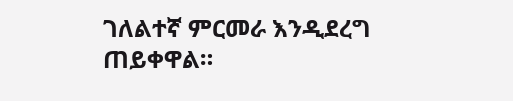ገለልተኛ ምርመራ እንዲደረግ ጠይቀዋል።